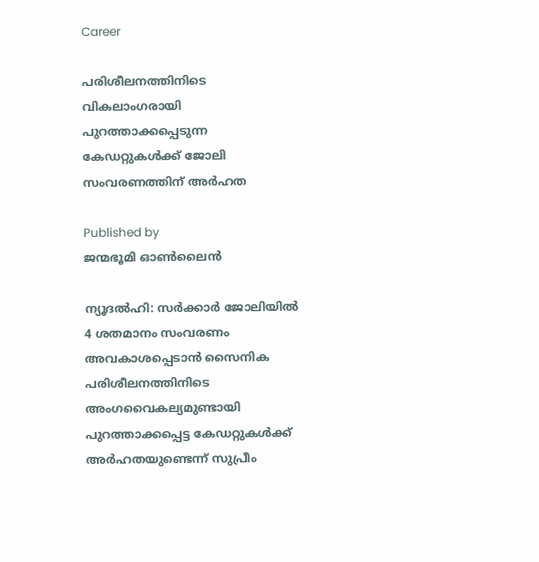Career

പരിശീലനത്തിനിടെ വികലാംഗരായി പുറത്താക്കപ്പെടുന്ന കേഡറ്റുകള്‍ക്ക് ജോലി സംവരണത്തിന് അര്‍ഹത

Published by
ജന്മഭൂമി ഓണ്‍ലൈന്‍

ന്യൂദല്‍ഹി: സര്‍ക്കാര്‍ ജോലിയില്‍ 4 ശതമാനം സംവരണം അവകാശപ്പെടാന്‍ സൈനിക പരിശീലനത്തിനിടെ അംഗവൈകല്യമുണ്ടായി പുറത്താക്കപ്പെട്ട കേഡറ്റുകള്‍ക്ക് അര്‍ഹതയുണ്ടെന്ന് സുപ്രീം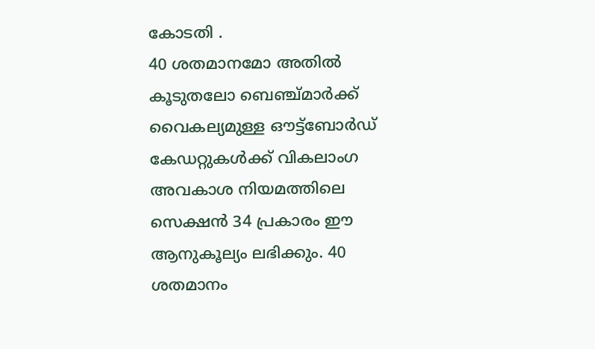കോടതി .
40 ശതമാനമോ അതില്‍ കൂടുതലോ ബെഞ്ച്മാര്‍ക്ക് വൈകല്യമുള്ള ഔട്ട്ബോര്‍ഡ് കേഡറ്റുകള്‍ക്ക് വികലാംഗ അവകാശ നിയമത്തിലെ സെക്ഷന്‍ 34 പ്രകാരം ഈ ആനുകൂല്യം ലഭിക്കും. 40 ശതമാനം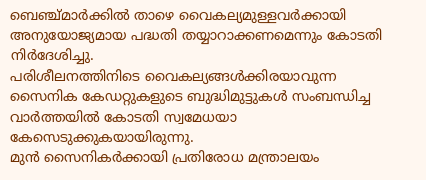ബെഞ്ച്മാര്‍ക്കില്‍ താഴെ വൈകല്യമുള്ളവര്‍ക്കായി അനുയോജ്യമായ പദ്ധതി തയ്യാറാക്കണമെന്നും കോടതി നിര്‍ദേശിച്ചു.
പരിശീലനത്തിനിടെ വൈകല്യങ്ങള്‍ക്കിരയാവുന്ന സൈനിക കേഡറ്റുകളുടെ ബുദ്ധിമുട്ടുകള്‍ സംബന്ധിച്ച വാര്‍ത്തയില്‍ കോടതി സ്വമേധയാ കേസെടുക്കുകയായിരുന്നു.
മുന്‍ സൈനികര്‍ക്കായി പ്രതിരോധ മന്ത്രാലയം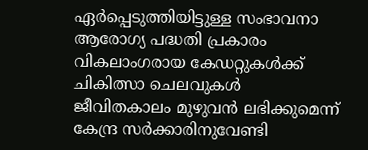ഏര്‍പ്പെടുത്തിയിട്ടുള്ള സംഭാവനാ ആരോഗ്യ പദ്ധതി പ്രകാരം വികലാംഗരായ കേഡറ്റുകള്‍ക്ക് ചികിത്സാ ചെലവുകള്‍ ജീവിതകാലം മുഴുവന്‍ ലഭിക്കുമെന്ന് കേന്ദ്ര സര്‍ക്കാരിനുവേണ്ടി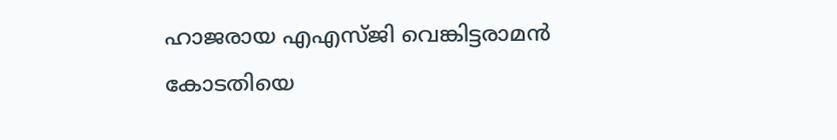ഹാജരായ എഎസ്ജി വെങ്കിട്ടരാമന്‍ കോടതിയെ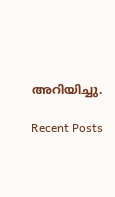അറിയിച്ചു.

Recent Posts